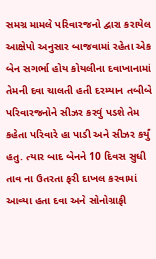સમગ્ર મામલે પરિવારજનો દ્વારા કરાયેલ આક્ષેપો અનુસાર બાજવામાં રહેતા એક બેન સગર્ભા હોય કોયલીના દવાખાનામાં તેમની દવા ચાલતી હતી દરમ્યાન તબીબે પરિવારજનોને સીઝર કરવું પડશે તેમ કહેતા પરિવારે હા પાડી અને સીઝર કર્યું હતુ. ત્યાર બાદ બેનને 10 દિવસ સુધી તાવ ના ઉતરતા ફરી દાખલ કરવામાં આવ્યા હતા દવા અને સોનોગ્રાફી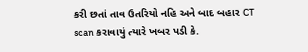કરી છતાં તાવ ઉતરિયો નહિ અને બાદ બહાર CT scan કરાવાયું ત્યારે ખબર પડી કે.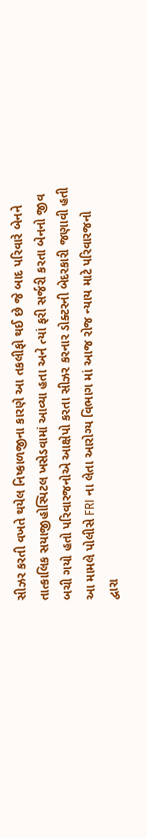સીઝર કરતી વખતે થયેલ નિષ્કાળજીના કારણે આ તકલીફો થઈ છે જે બાદ પરિવારે બેનને તાત્કાલિક સયાજીહોસ્પિટલ ખસેડવામાં આવ્યા હતા અને ત્યાં ફરી સર્જરી કરતા બેનનો જીવ બચી ગયો હતો પરિવારજનોએ આક્ષેપો કરતા સીઝર કરનાર ડોક્ટરની બેદરકારી જણાવી હતી આ મામલે પોલીસે FRI ના લેતા આરોગ્ય વિભાગ માં આજ રોજ ન્યાય માટે પરિવારજનો દ્વારા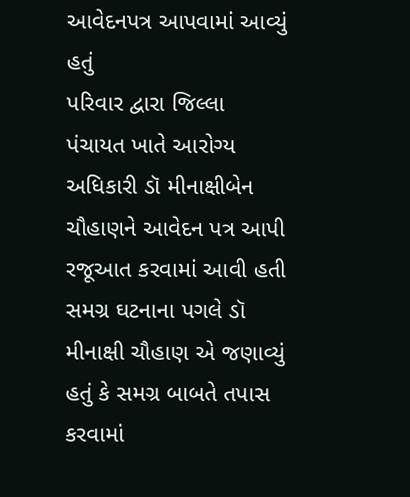આવેદનપત્ર આપવામાં આવ્યું હતું
પરિવાર દ્વારા જિલ્લા પંચાયત ખાતે આરોગ્ય અધિકારી ડૉ મીનાક્ષીબેન ચૌહાણને આવેદન પત્ર આપી રજૂઆત કરવામાં આવી હતી સમગ્ર ઘટનાના પગલે ડૉ મીનાક્ષી ચૌહાણ એ જણાવ્યું હતું કે સમગ્ર બાબતે તપાસ કરવામાં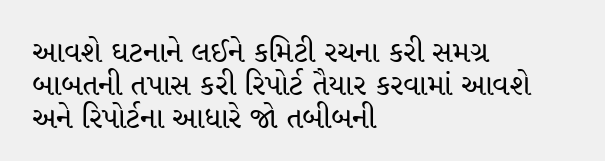આવશે ઘટનાને લઈને કમિટી રચના કરી સમગ્ર બાબતની તપાસ કરી રિપોર્ટ તૈયાર કરવામાં આવશે અને રિપોર્ટના આધારે જો તબીબની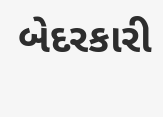બેદરકારી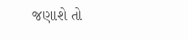જણાશે તો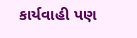કાર્યવાહી પણ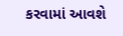કરવામાં આવશે